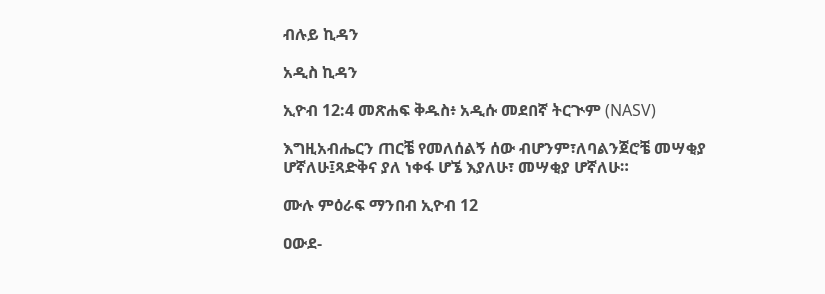ብሉይ ኪዳን

አዲስ ኪዳን

ኢዮብ 12:4 መጽሐፍ ቅዱስ፥ አዲሱ መደበኛ ትርጒም (NASV)

እግዚአብሔርን ጠርቼ የመለሰልኝ ሰው ብሆንም፣ለባልንጀሮቼ መሣቂያ ሆኛለሁ፤ጻድቅና ያለ ነቀፋ ሆኜ እያለሁ፣ መሣቂያ ሆኛለሁ።

ሙሉ ምዕራፍ ማንበብ ኢዮብ 12

ዐውደ-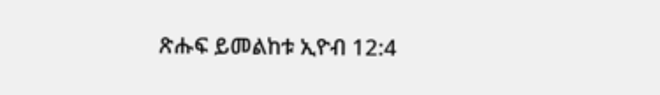ጽሑፍ ይመልከቱ ኢዮብ 12:4